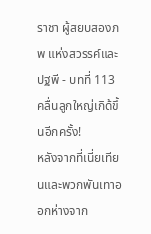ราชา ผู้สยบสองภพ แห่งสวรรค์และปฐพี - บทที่ 113 คลื่นลูกใหญ่เกิด้ขึ้นอีกครั้ง!
หลังจากที่เนี่ยเทียนและพวกพันเทาออกห่างจาก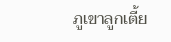ภูเขาลูกเตี้ย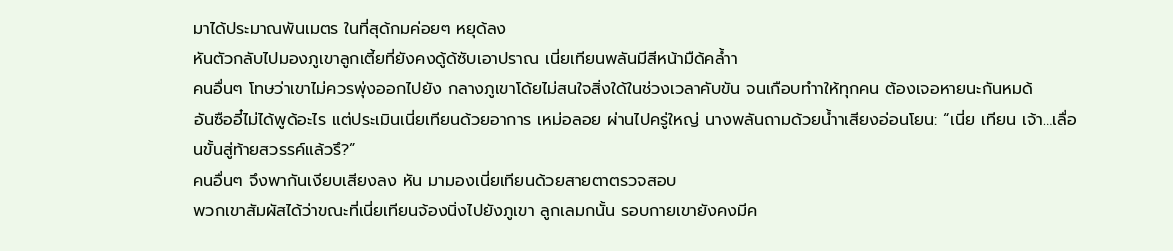มาได้ประมาณพันเมตร ในที่สุด้กมค่อยๆ หยุด้ลง
หันตัวกลับไปมองภูเขาลูกเตี้ยที่ยังคงดู้ด้ซับเอาปราณ เนี่ยเทียนพลันมีสีหน้ามืด้คล้ำา
คนอื่นๆ โทษว่าเขาไม่ควรพุ่งออกไปยัง กลางภูเขาโด้ยไม่สนใจสิ่งใด้ในช่วงเวลาคับขัน จนเกือบทำาให้ทุกคน ต้องเจอหายนะกันหมด้
อันซืออี๋ไม่ได้พูด้อะไร แต่ประเมินเนี่ยเทียนด้วยอาการ เหม่อลอย ผ่านไปครู่ใหญ่ นางพลันถามด้วยน้ำาเสียงอ่อนโยน: “เนี่ย เทียน เจ้า…เลื่อนขั้นสู่ท้ายสวรรค์แล้วรึ?”
คนอื่นๆ จึงพากันเงียบเสียงลง หัน มามองเนี่ยเทียนด้วยสายตาตรวจสอบ
พวกเขาสัมผัสได้ว่าขณะที่เนี่ยเทียนจ้องนิ่งไปยังภูเขา ลูกเลมกนั้น รอบกายเขายังคงมีค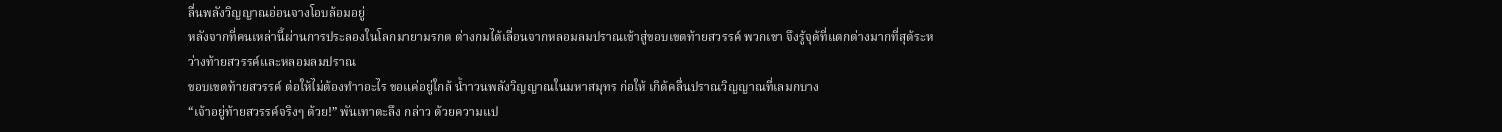ลื่นพลังวิญญาณอ่อนจางโอบล้อมอยู่
หลังจากที่คนเหล่านี้ผ่านการประลองในโลกมายามรกต ต่างกมได้เลื่อนจากหลอมลมปราณเข้าสู่ขอบเขตท้ายสวรรค์ พวกเขา จึงรู้จุด้ที่แตกต่างมากที่สุด้ระหว่างท้ายสวรรค์และหลอมลมปราณ
ขอบเขตท้ายสวรรค์ ต่อให้ไม่ต้องทำาอะไร ขอแค่อยู่ใกล้ น้ำาวนพลังวิญญาณในมหาสมุทร ก่อให้ เกิด้คลื่นปราณวิญญาณที่เลมกบาง
“เจ้าอยู่ท้ายสวรรค์จริงๆ ด้วย!” พันเทาตะลึง กล่าว ด้วยความแป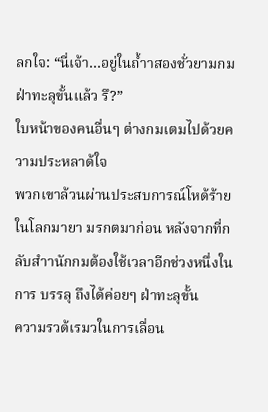ลกใจ: “นี่เจ้า…อยู่ในถ้ำาสองชั่วยามกมฝ่าทะลุขั้นแล้ว รึ?”
ใบหน้าของคนอื่นๆ ต่างกมเตมไปด้วยความประหลาด้ใจ
พวกเขาล้วนผ่านประสบการณ์โหด้ร้ายในโลกมายา มรกตมาก่อน หลังจากที่กลับสำานักกมต้องใช้เวลาอีกช่วงหนึ่งในการ บรรลุ ถึงได้ค่อยๆ ฝ่าทะลุขั้น
ความรวด้เรมวในการเลื่อน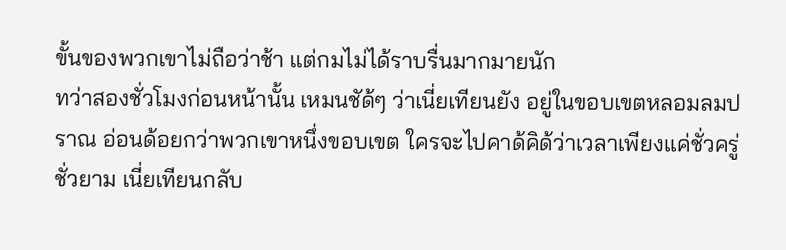ขั้นของพวกเขาไม่ถือว่าช้า แต่กมไม่ได้ราบรื่นมากมายนัก
ทว่าสองชั่วโมงก่อนหน้านั้น เหมนชัด้ๆ ว่าเนี่ยเทียนยัง อยู่ในขอบเขตหลอมลมปราณ อ่อนด้อยกว่าพวกเขาหนึ่งขอบเขต ใครจะไปคาด้คิด้ว่าเวลาเพียงแค่ชั่วครู่ชั่วยาม เนี่ยเทียนกลับ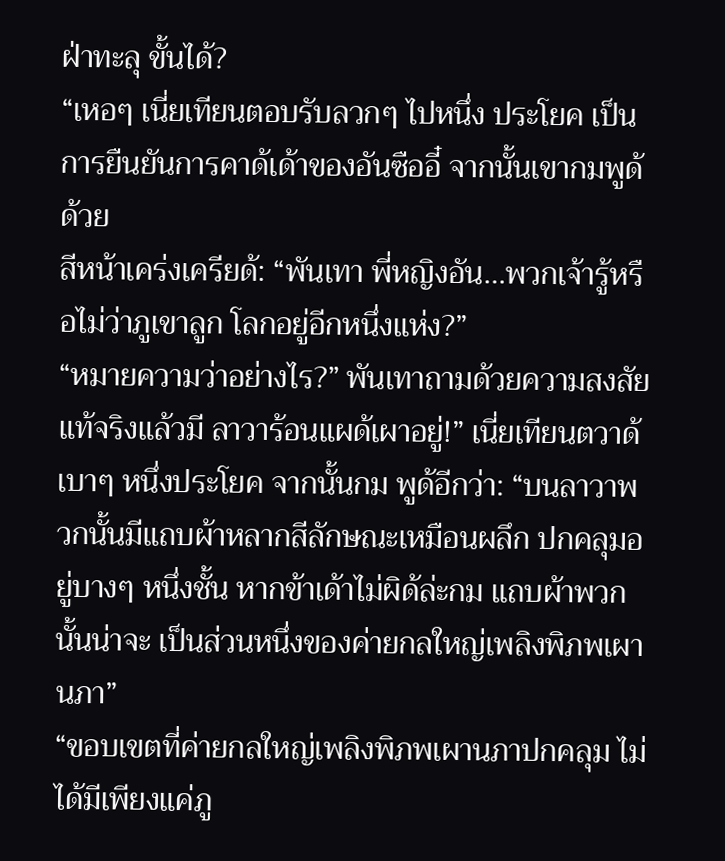ฝ่าทะลุ ขั้นได้?
“เหอๆ เนี่ยเทียนตอบรับลวกๆ ไปหนึ่ง ประโยค เป็นการยืนยันการคาด้เด้าของอันซืออี๋ จากนั้นเขากมพูด้ด้วย
สีหน้าเคร่งเครียด้: “พันเทา พี่หญิงอัน…พวกเจ้ารู้หรือไม่ว่าภูเขาลูก โลกอยู่อีกหนึ่งแห่ง?”
“หมายความว่าอย่างไร?” พันเทาถามด้วยความสงสัย
แท้จริงแล้วมี ลาวาร้อนแผด้เผาอยู่!” เนี่ยเทียนตวาด้เบาๆ หนึ่งประโยค จากนั้นกม พูด้อีกว่า: “บนลาวาพวกนั้นมีแถบผ้าหลากสีลักษณะเหมือนผลึก ปกคลุมอยู่บางๆ หนึ่งชั้น หากข้าเด้าไม่ผิด้ล่ะกม แถบผ้าพวกนั้นน่าจะ เป็นส่วนหนึ่งของค่ายกลใหญ่เพลิงพิภพเผานภา”
“ขอบเขตที่ค่ายกลใหญ่เพลิงพิภพเผานภาปกคลุม ไม่ ได้มีเพียงแค่ภู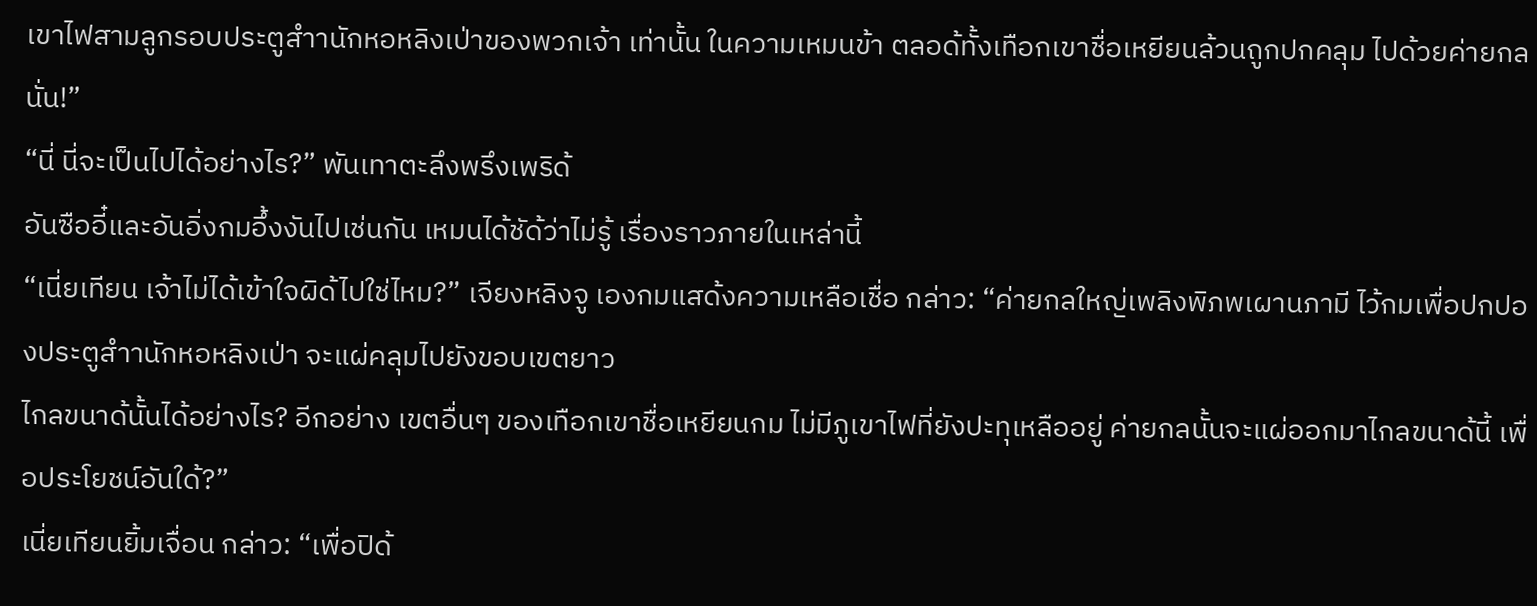เขาไฟสามลูกรอบประตูสำานักหอหลิงเป่าของพวกเจ้า เท่านั้น ในความเหมนข้า ตลอด้ทั้งเทือกเขาชื่อเหยียนล้วนถูกปกคลุม ไปด้วยค่ายกลนั่น!”
“นี่ นี่จะเป็นไปได้อย่างไร?” พันเทาตะลึงพรึงเพริด้
อันซืออี๋และอันอิ่งกมอึ้งงันไปเช่นกัน เหมนได้ชัด้ว่าไม่รู้ เรื่องราวภายในเหล่านี้
“เนี่ยเทียน เจ้าไม่ได้เข้าใจผิด้ไปใช่ไหม?” เจียงหลิงจู เองกมแสด้งความเหลือเชื่อ กล่าว: “ค่ายกลใหญ่เพลิงพิภพเผานภามี ไว้กมเพื่อปกปองประตูสำานักหอหลิงเป่า จะแผ่คลุมไปยังขอบเขตยาว
ไกลขนาด้นั้นได้อย่างไร? อีกอย่าง เขตอื่นๆ ของเทือกเขาชื่อเหยียนกม ไม่มีภูเขาไฟที่ยังปะทุเหลืออยู่ ค่ายกลนั้นจะแผ่ออกมาไกลขนาด้นี้ เพื่อประโยชน์อันใด้?”
เนี่ยเทียนยิ้มเจื่อน กล่าว: “เพื่อปิด้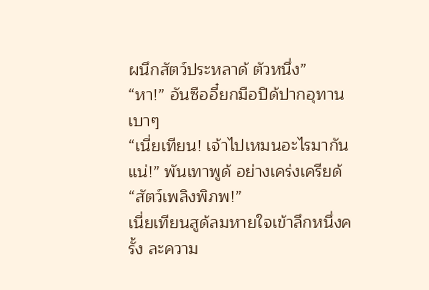ผนึกสัตว์ประหลาด้ ตัวหนึ่ง”
“หา!” อันซืออี๋ยกมือปิด้ปากอุทานเบาๆ
“เนี่ยเทียน! เจ้าไปเหมนอะไรมากันแน่!” พันเทาพูด้ อย่างเคร่งเครียด้
“สัตว์เพลิงพิภพ!”
เนี่ยเทียนสูด้ลมหายใจเข้าลึกหนึ่งครั้ง ละความ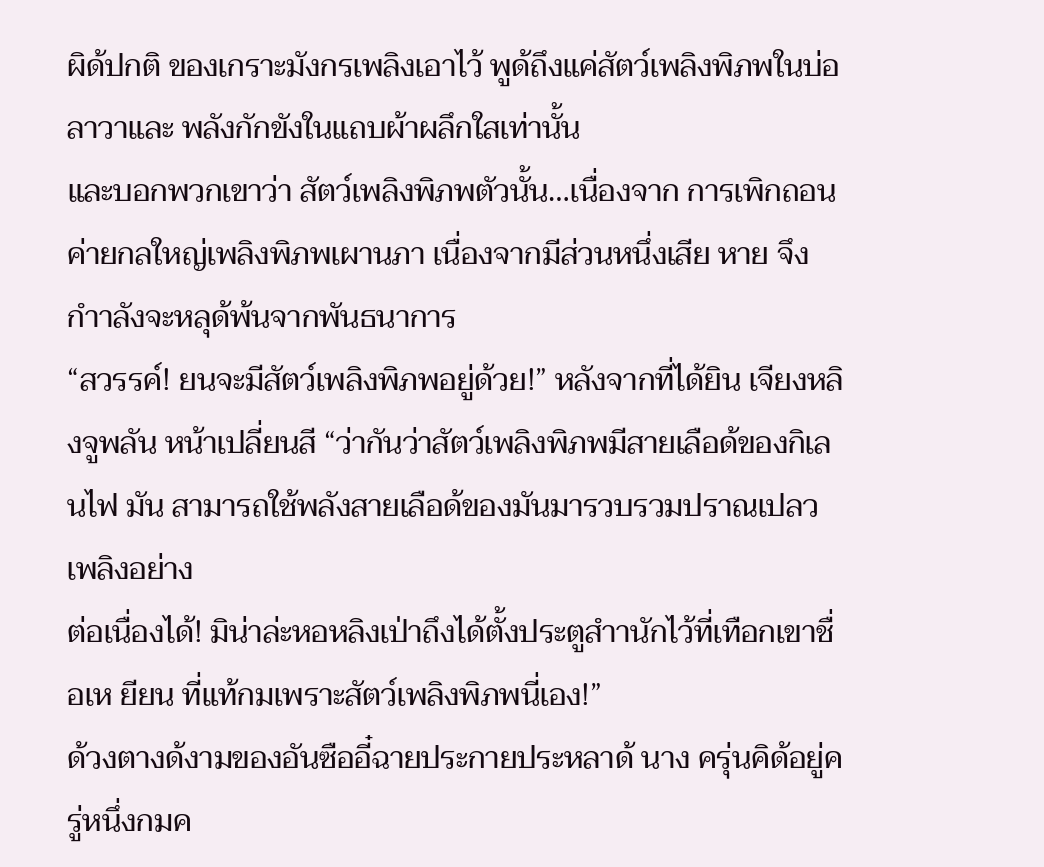ผิด้ปกติ ของเกราะมังกรเพลิงเอาไว้ พูด้ถึงแค่สัตว์เพลิงพิภพในบ่อลาวาและ พลังกักขังในแถบผ้าผลึกใสเท่านั้น
และบอกพวกเขาว่า สัตว์เพลิงพิภพตัวนั้น…เนื่องจาก การเพิกถอนค่ายกลใหญ่เพลิงพิภพเผานภา เนื่องจากมีส่วนหนึ่งเสีย หาย จึงกำาลังจะหลุด้พ้นจากพันธนาการ
“สวรรค์! ยนจะมีสัตว์เพลิงพิภพอยู่ด้วย!” หลังจากที่ได้ยิน เจียงหลิงจูพลัน หน้าเปลี่ยนสี “ว่ากันว่าสัตว์เพลิงพิภพมีสายเลือด้ของกิเลนไฟ มัน สามารถใช้พลังสายเลือด้ของมันมารวบรวมปราณเปลวเพลิงอย่าง
ต่อเนื่องได้! มิน่าล่ะหอหลิงเป่าถึงได้ตั้งประตูสำานักไว้ที่เทือกเขาชื่อเห ยียน ที่แท้กมเพราะสัตว์เพลิงพิภพนี่เอง!”
ด้วงตางด้งามของอันซืออี๋ฉายประกายประหลาด้ นาง ครุ่นคิด้อยู่ครู่หนึ่งกมค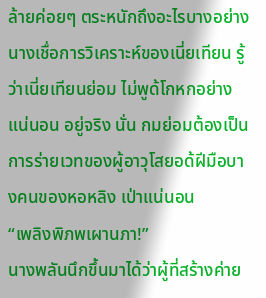ล้ายค่อยๆ ตระหนักถึงอะไรบางอย่าง
นางเชื่อการวิเคราะห์ของเนี่ยเทียน รู้ว่าเนี่ยเทียนย่อม ไม่พูด้โกหกอย่างแน่นอน อยู่จริง นั่น กมย่อมต้องเป็นการร่ายเวทของผู้อาวุโสยอด้ฝีมือบางคนของหอหลิง เป่าแน่นอน
“เพลิงพิภพเผานภา!”
นางพลันนึกขึ้นมาได้ว่าผู้ที่สร้างค่าย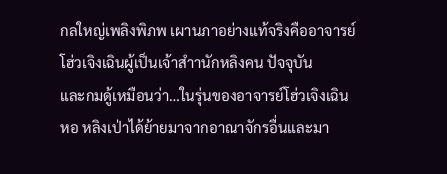กลใหญ่เพลิงพิภพ เผานภาอย่างแท้จริงคืออาจารย์โฮ่วเจิงเฉินผู้เป็นเจ้าสำานักหลิงคน ปัจจุบัน
และกมดู้เหมือนว่า…ในรุ่นของอาจารย์โฮ่วเจิงเฉิน หอ หลิงเป่าได้ย้ายมาจากอาณาจักรอื่นและมา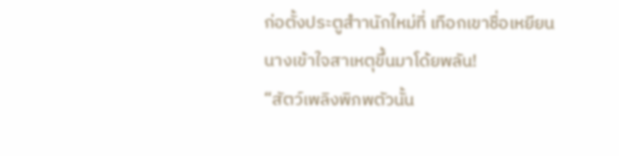ก่อตั้งประตูสำานักใหม่ที่ เทือกเขาชื่อเหยียน
นางเข้าใจสาเหตุขึ้นมาโด้ยพลัน!
“สัตว์เพลิงพิภพตัวนั้น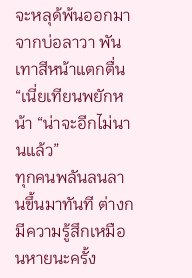จะหลุด้พ้นออกมาจากบ่อลาวา พันเทาสีหน้าแตกตื่น
“เนี่ยเทียนพยักหน้า “น่าจะอีกไม่นานแล้ว”
ทุกคนพลันลนลานขึ้นมาทันที ต่างกมีความรู้สึกเหมือนหายนะครั้ง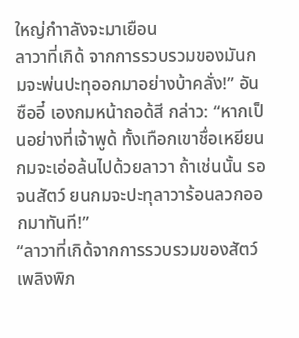ใหญ่กำาลังจะมาเยือน
ลาวาที่เกิด้ จากการรวบรวมของมันกมจะพ่นปะทุออกมาอย่างบ้าคลั่ง!” อันซืออี๋ เองกมหน้าถอด้สี กล่าว: “หากเป็นอย่างที่เจ้าพูด้ ทั้งเทือกเขาชื่อเหยียนกมจะเอ่อล้นไปด้วยลาวา ถ้าเช่นนั้น รอจนสัตว์ ยนกมจะปะทุลาวาร้อนลวกออกมาทันที!”
“ลาวาที่เกิด้จากการรวบรวมของสัตว์เพลิงพิภ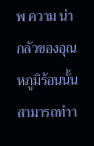พ ความ น่ากลัวของอุณหภูมิร้อนนั้นสามารถทำา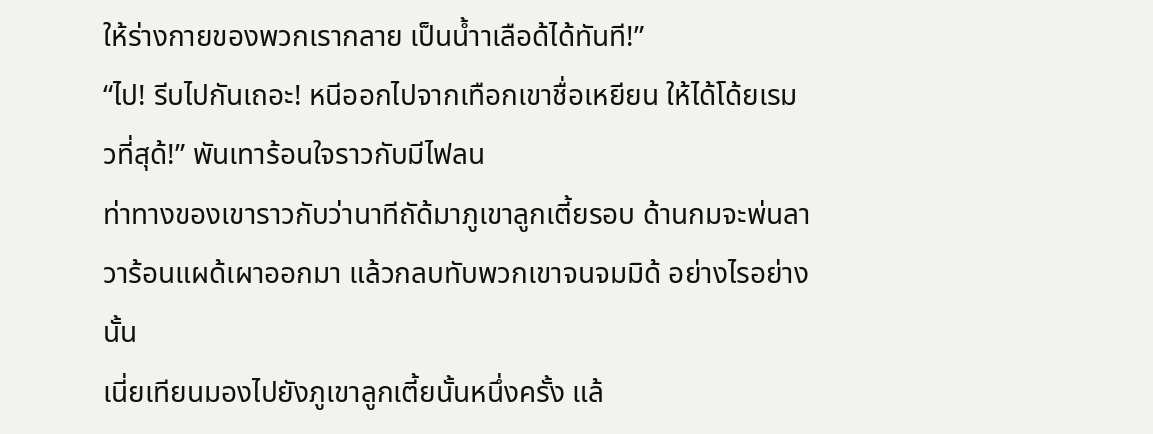ให้ร่างกายของพวกเรากลาย เป็นน้ำาเลือด้ได้ทันที!”
“ไป! รีบไปกันเถอะ! หนีออกไปจากเทือกเขาชื่อเหยียน ให้ได้โด้ยเรมวที่สุด้!” พันเทาร้อนใจราวกับมีไฟลน
ท่าทางของเขาราวกับว่านาทีถัด้มาภูเขาลูกเตี้ยรอบ ด้านกมจะพ่นลาวาร้อนแผด้เผาออกมา แล้วกลบทับพวกเขาจนจมมิด้ อย่างไรอย่างนั้น
เนี่ยเทียนมองไปยังภูเขาลูกเตี้ยนั้นหนึ่งครั้ง แล้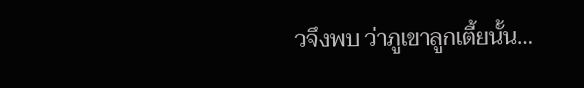วจึงพบ ว่าภูเขาลูกเตี้ยนั้น…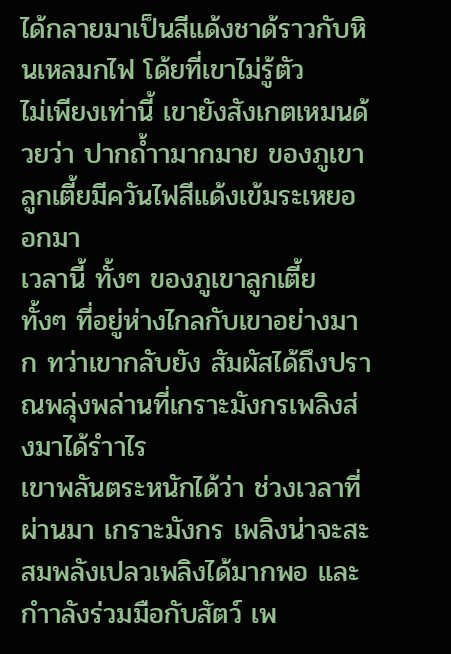ได้กลายมาเป็นสีแด้งชาด้ราวกับหินเหลมกไฟ โด้ยที่เขาไม่รู้ตัว
ไม่เพียงเท่านี้ เขายังสังเกตเหมนด้วยว่า ปากถ้ำามากมาย ของภูเขาลูกเตี้ยมีควันไฟสีแด้งเข้มระเหยออกมา
เวลานี้ ทั้งๆ ของภูเขาลูกเตี้ย ทั้งๆ ที่อยู่ห่างไกลกับเขาอย่างมาก ทว่าเขากลับยัง สัมผัสได้ถึงปราณพลุ่งพล่านที่เกราะมังกรเพลิงส่งมาได้รำาไร
เขาพลันตระหนักได้ว่า ช่วงเวลาที่ผ่านมา เกราะมังกร เพลิงน่าจะสะสมพลังเปลวเพลิงได้มากพอ และกำาลังร่วมมือกับสัตว์ เพ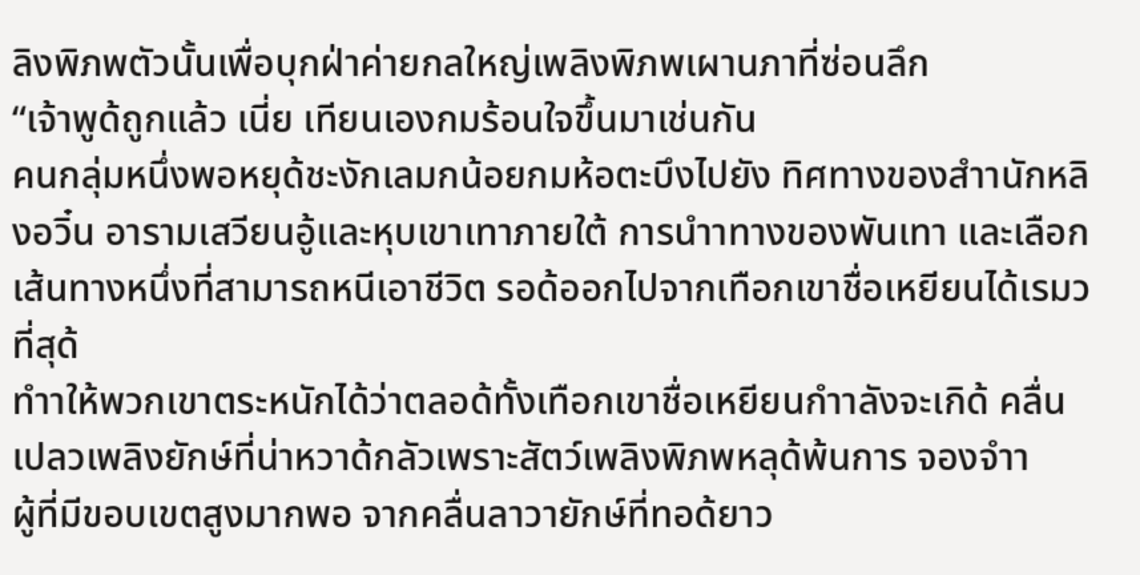ลิงพิภพตัวนั้นเพื่อบุกฝ่าค่ายกลใหญ่เพลิงพิภพเผานภาที่ซ่อนลึก
“เจ้าพูด้ถูกแล้ว เนี่ย เทียนเองกมร้อนใจขึ้นมาเช่นกัน
คนกลุ่มหนึ่งพอหยุด้ชะงักเลมกน้อยกมห้อตะบึงไปยัง ทิศทางของสำานักหลิงอวิ๋น อารามเสวียนอู้และหุบเขาเทาภายใต้ การนำาทางของพันเทา และเลือกเส้นทางหนึ่งที่สามารถหนีเอาชีวิต รอด้ออกไปจากเทือกเขาชื่อเหยียนได้เรมวที่สุด้
ทำาให้พวกเขาตระหนักได้ว่าตลอด้ทั้งเทือกเขาชื่อเหยียนกำาลังจะเกิด้ คลื่นเปลวเพลิงยักษ์ที่น่าหวาด้กลัวเพราะสัตว์เพลิงพิภพหลุด้พ้นการ จองจำา
ผู้ที่มีขอบเขตสูงมากพอ จากคลื่นลาวายักษ์ที่ทอด้ยาว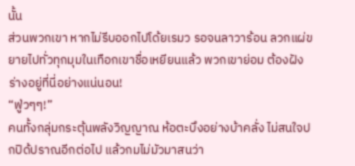นั้น
ส่วนพวกเขา หากไม่รีบออกไปโด้ยเรมว รอจนลาวาร้อน ลวกแผ่ขยายไปทั่วทุกมุมในเทือกเขาชื่อเหยียนแล้ว พวกเขาย่อม ต้องฝังร่างอยู่ที่นี่อย่างแน่นอน!
“ฟู่วๆๆ!”
คนทั้งกลุ่มกระตุ้นพลังวิญญาณ ห้อตะบึงอย่างบ้าคลั่ง ไม่สนใจปกปิด้ปราณอีกต่อไป แล้วกมไม่มัวมาสนว่า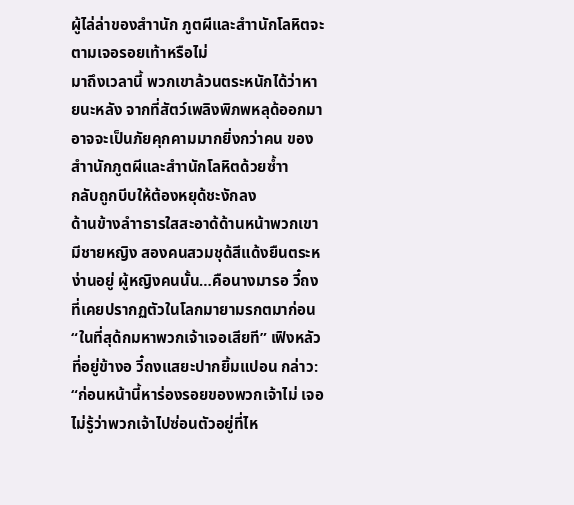ผู้ไล่ล่าของสำานัก ภูตผีและสำานักโลหิตจะตามเจอรอยเท้าหรือไม่
มาถึงเวลานี้ พวกเขาล้วนตระหนักได้ว่าหายนะหลัง จากที่สัตว์เพลิงพิภพหลุด้ออกมาอาจจะเป็นภัยคุกคามมากยิ่งกว่าคน ของสำานักภูตผีและสำานักโลหิตด้วยซ้ำา
กลับถูกบีบให้ต้องหยุด้ชะงักลง
ด้านข้างลำาธารใสสะอาด้ด้านหน้าพวกเขา มีชายหญิง สองคนสวมชุด้สีแด้งยืนตระหง่านอยู่ ผู้หญิงคนนั้น…คือนางมารอ วี๋ถงที่เคยปรากฏตัวในโลกมายามรกตมาก่อน
“ในที่สุด้กมหาพวกเจ้าเจอเสียที” เฟิงหลัวที่อยู่ข้างอ วี๋ถงแสยะปากยิ้มแปอน กล่าว: “ก่อนหน้านี้หาร่องรอยของพวกเจ้าไม่ เจอ ไม่รู้ว่าพวกเจ้าไปซ่อนตัวอยู่ที่ไห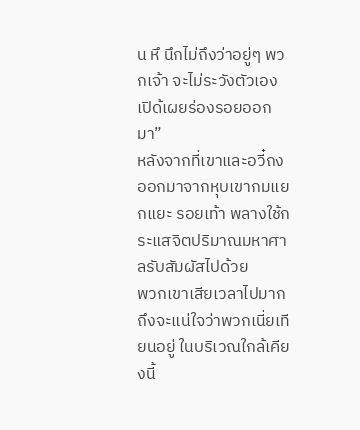น หึ นึกไม่ถึงว่าอยู่ๆ พวกเจ้า จะไม่ระวังตัวเอง เปิด้เผยร่องรอยออกมา”
หลังจากที่เขาและอวี๋ถงออกมาจากหุบเขากมแยกแยะ รอยเท้า พลางใช้กระแสจิตปริมาณมหาศาลรับสัมผัสไปด้วย
พวกเขาเสียเวลาไปมากถึงจะแน่ใจว่าพวกเนี่ยเทียนอยู่ ในบริเวณใกล้เคียงนี้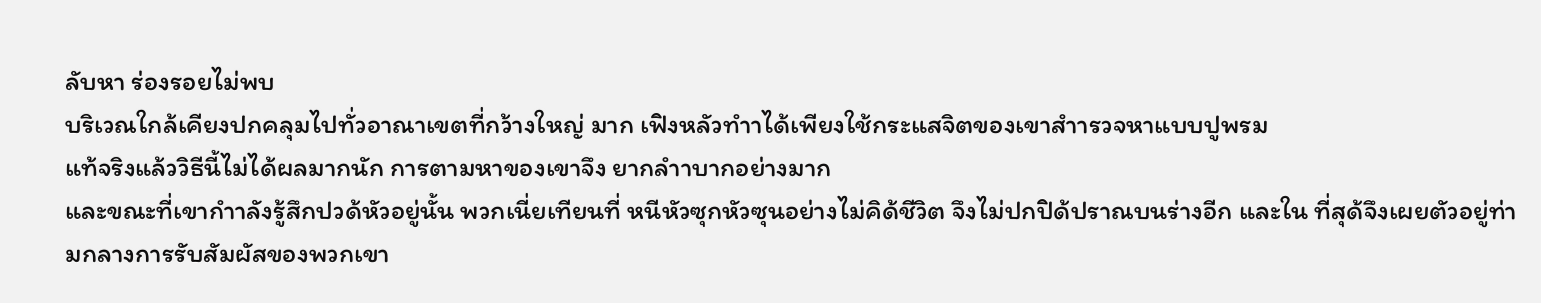ลับหา ร่องรอยไม่พบ
บริเวณใกล้เคียงปกคลุมไปทั่วอาณาเขตที่กว้างใหญ่ มาก เฟิงหลัวทำาได้เพียงใช้กระแสจิตของเขาสำารวจหาแบบปูพรม
แท้จริงแล้ววิธีนี้ไม่ได้ผลมากนัก การตามหาของเขาจึง ยากลำาบากอย่างมาก
และขณะที่เขากำาลังรู้สึกปวด้หัวอยู่นั้น พวกเนี่ยเทียนที่ หนีหัวซุกหัวซุนอย่างไม่คิด้ชีวิต จึงไม่ปกปิด้ปราณบนร่างอีก และใน ที่สุด้จึงเผยตัวอยู่ท่ามกลางการรับสัมผัสของพวกเขา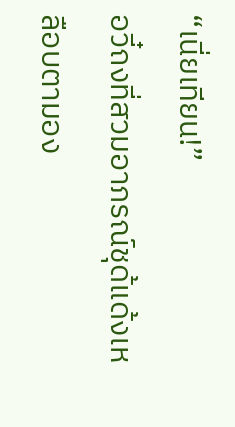“เนี่ยเทียน!”
อวี๋ถงที่สวมอาภรณ์ชุด้แด้งเหลือบตามอง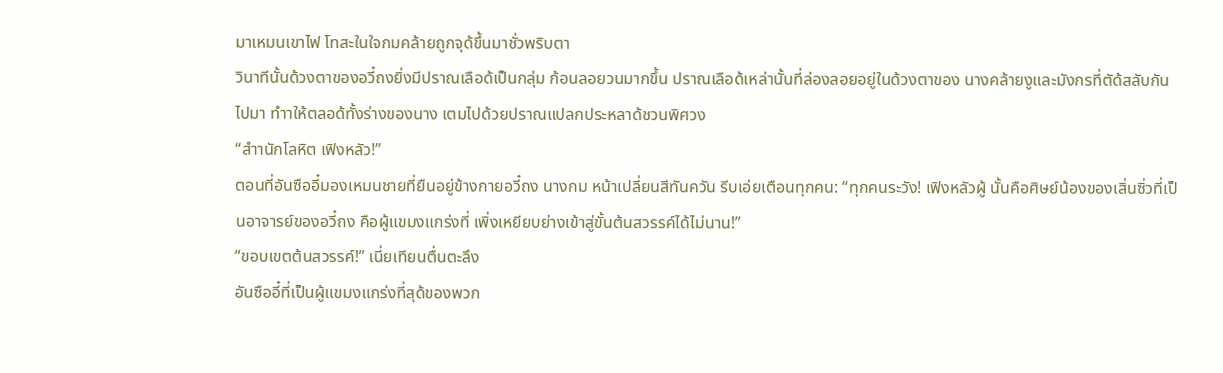มาเหมนเขาไฟ โทสะในใจกมคล้ายถูกจุด้ขึ้นมาชั่วพริบตา
วินาทีนั้นด้วงตาของอวี๋ถงยิ่งมีปราณเลือด้เป็นกลุ่ม ก้อนลอยวนมากขึ้น ปราณเลือด้เหล่านั้นที่ล่องลอยอยู่ในด้วงตาของ นางคล้ายงูและมังกรที่ตัด้สลับกันไปมา ทำาให้ตลอด้ทั้งร่างของนาง เตมไปด้วยปราณแปลกประหลาด้ชวนพิศวง
“สำานักโลหิต เฟิงหลัว!”
ตอนที่อันซืออี๋มองเหมนชายที่ยืนอยู่ข้างกายอวี๋ถง นางกม หน้าเปลี่ยนสีทันควัน รีบเอ่ยเตือนทุกคน: “ทุกคนระวัง! เฟิงหลัวผู้ นั้นคือศิษย์น้องของเสิ่นซิ่วที่เป็นอาจารย์ของอวี๋ถง คือผู้แขมงแกร่งที่ เพิ่งเหยียบย่างเข้าสู่ขั้นต้นสวรรค์ได้ไม่นาน!”
“ขอบเขตต้นสวรรค์!” เนี่ยเทียนตื่นตะลึง
อันซืออี๋ที่เป็นผู้แขมงแกร่งที่สุด้ของพวก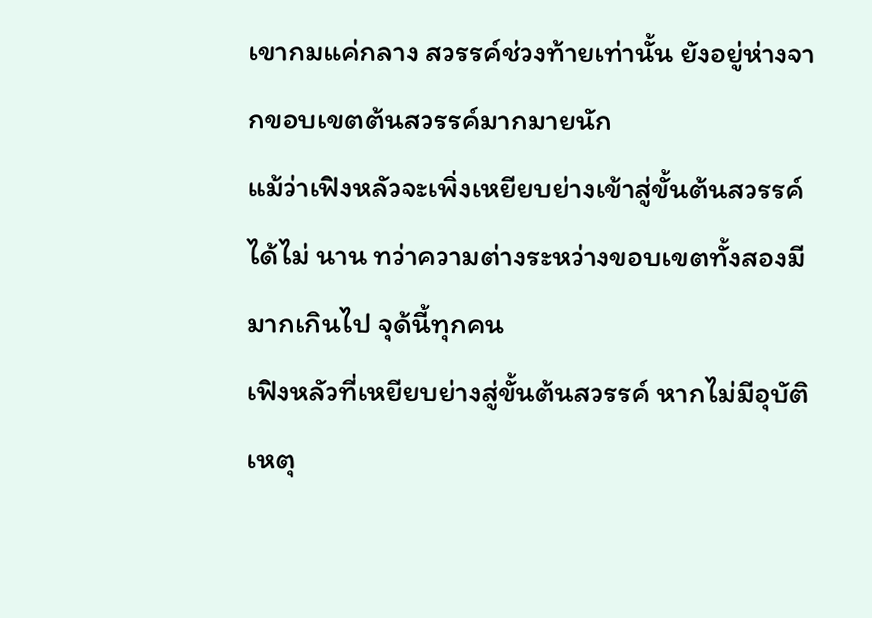เขากมแค่กลาง สวรรค์ช่วงท้ายเท่านั้น ยังอยู่ห่างจากขอบเขตต้นสวรรค์มากมายนัก
แม้ว่าเฟิงหลัวจะเพิ่งเหยียบย่างเข้าสู่ขั้นต้นสวรรค์ได้ไม่ นาน ทว่าความต่างระหว่างขอบเขตทั้งสองมีมากเกินไป จุด้นี้ทุกคน
เฟิงหลัวที่เหยียบย่างสู่ขั้นต้นสวรรค์ หากไม่มีอุบัติเหตุ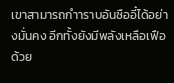เขาสามารถกำาราบอันซืออี๋ได้อย่างมั่นคง อีกทั้งยังมีพลังเหลือเฟือ ด้วย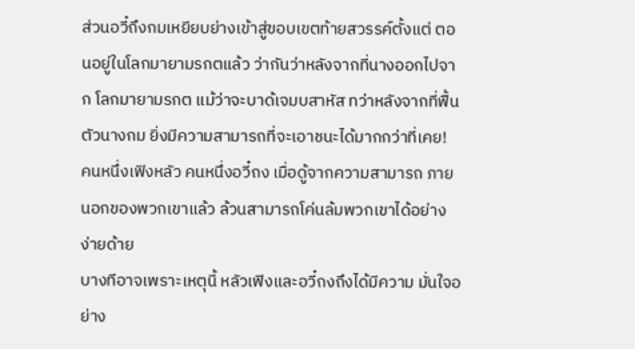ส่วนอวี๋ถึงกมเหยียบย่างเข้าสู่ขอบเขตท้ายสวรรค์ตั้งแต่ ตอนอยู่ในโลกมายามรกตแล้ว ว่ากันว่าหลังจากที่นางออกไปจาก โลกมายามรกต แม้ว่าจะบาด้เจมบสาหัส ทว่าหลังจากที่ฟื้นตัวนางกม ยิ่งมีความสามารถที่จะเอาชนะได้มากกว่าที่เคย!
คนหนึ่งเฟิงหลัว คนหนึ่งอวี๋ถง เมื่อดู้จากความสามารถ ภายนอกของพวกเขาแล้ว ล้วนสามารถโค่นล้มพวกเขาได้อย่าง ง่ายด้าย
บางทีอาจเพราะเหตุนี้ หลัวเฟิงและอวี๋ถงถึงได้มีความ มั่นใจอย่าง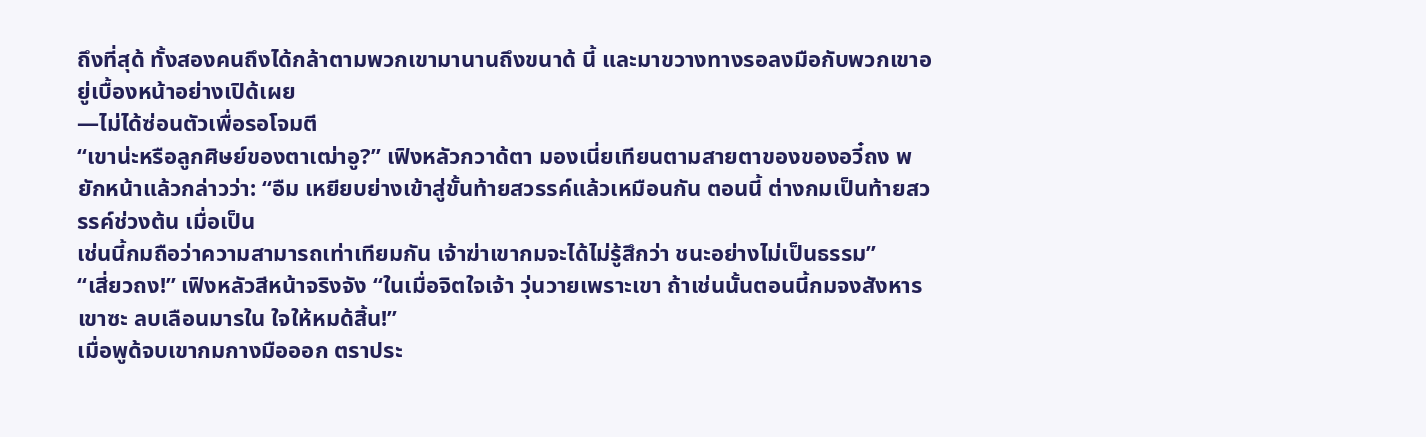ถึงที่สุด้ ทั้งสองคนถึงได้กล้าตามพวกเขามานานถึงขนาด้ นี้ และมาขวางทางรอลงมือกับพวกเขาอยู่เบื้องหน้าอย่างเปิด้เผย
—ไม่ได้ซ่อนตัวเพื่อรอโจมตี
“เขาน่ะหรือลูกศิษย์ของตาเฒ่าอู?” เฟิงหลัวกวาด้ตา มองเนี่ยเทียนตามสายตาของของอวี๋ถง พยักหน้าแล้วกล่าวว่า: “อืม เหยียบย่างเข้าสู่ขั้นท้ายสวรรค์แล้วเหมือนกัน ตอนนี้ ต่างกมเป็นท้ายสวรรค์ช่วงต้น เมื่อเป็น
เช่นนี้กมถือว่าความสามารถเท่าเทียมกัน เจ้าฆ่าเขากมจะได้ไม่รู้สึกว่า ชนะอย่างไม่เป็นธรรม”
“เสี่ยวถง!” เฟิงหลัวสีหน้าจริงจัง “ในเมื่อจิตใจเจ้า วุ่นวายเพราะเขา ถ้าเช่นนั้นตอนนี้กมจงสังหารเขาซะ ลบเลือนมารใน ใจให้หมด้สิ้น!”
เมื่อพูด้จบเขากมกางมือออก ตราประ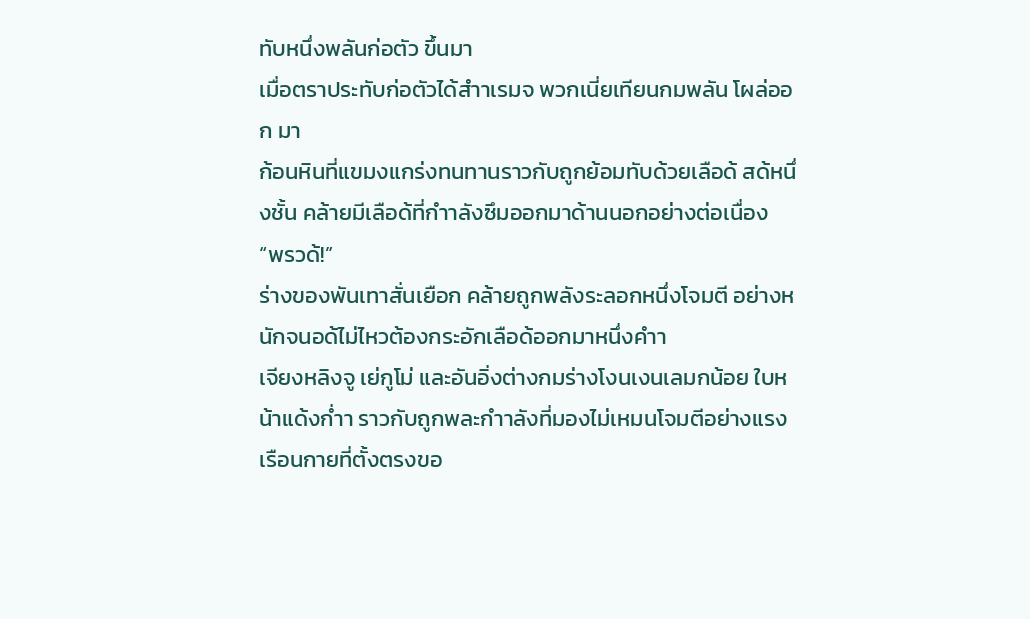ทับหนึ่งพลันก่อตัว ขึ้นมา
เมื่อตราประทับก่อตัวได้สำาเรมจ พวกเนี่ยเทียนกมพลัน โผล่ออก มา
ก้อนหินที่แขมงแกร่งทนทานราวกับถูกย้อมทับด้วยเลือด้ สด้หนึ่งชั้น คล้ายมีเลือด้ที่กำาลังซึมออกมาด้านนอกอย่างต่อเนื่อง
“พรวด้!”
ร่างของพันเทาสั่นเยือก คล้ายถูกพลังระลอกหนึ่งโจมตี อย่างหนักจนอด้ไม่ไหวต้องกระอักเลือด้ออกมาหนึ่งคำา
เจียงหลิงจู เย่กูโม่ และอันอิ่งต่างกมร่างโงนเงนเลมกน้อย ใบหน้าแด้งก่ำา ราวกับถูกพละกำาลังที่มองไม่เหมนโจมตีอย่างแรง
เรือนกายที่ตั้งตรงขอ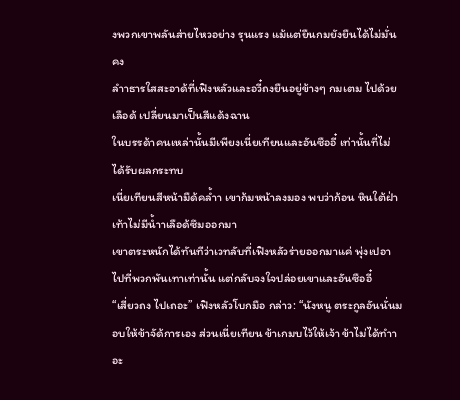งพวกเขาพลันส่ายไหวอย่าง รุนแรง แม้แต่ยืนกมยังยืนได้ไม่มั่นคง
ลำาธารใสสะอาด้ที่เฟิงหลัวและอวี๋ถงยืนอยู่ข้างๆ กมเตม ไปด้วยเลือด้ เปลี่ยนมาเป็นสีแด้งฉาน
ในบรรด้าคนเหล่านั้นมีเพียงเนี่ยเทียนและอันซืออี๋ เท่านั้นที่ไม่ได้รับผลกระทบ
เนี่ยเทียนสีหน้ามืด้คล้ำา เขาก้มหน้าลงมอง พบว่าก้อน หินใต้ฝ่าเท้าไม่มีน้ำาเลือด้ซึมออกมา
เขาตระหนักได้ทันทีว่าเวทลับที่เฟิงหลัวร่ายออกมาแค่ พุ่งเปอาไปที่พวกพันเทาเท่านั้น แต่กลับจงใจปล่อยเขาและอันซืออี๋
“เสี่ยวถง ไปเถอะ” เฟิงหลัวโบกมือ กล่าว: “นังหนู ตระกูลอันนั่นมอบให้ข้าจัด้การเอง ส่วนเนี่ยเทียน ข้าเกมบไว้ให้เจ้า ข้าไม่ได้ทำาอะ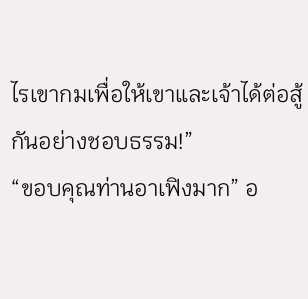ไรเขากมเพื่อให้เขาและเจ้าได้ต่อสู้กันอย่างชอบธรรม!”
“ขอบคุณท่านอาเฟิงมาก” อ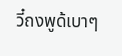วี๋ถงพูด้เบาๆ